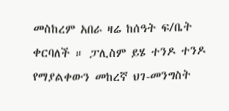መስከረም አበራ ዛሬ ከሰዓት ፍ/ቤት ቀርባለች ። ፓሊስም ይሄ ተንዶ ተንዶ የማያልቀውን መከረኛ ህገ-መንግስት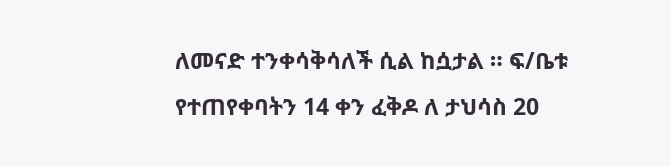ለመናድ ተንቀሳቅሳለች ሲል ከሷታል ። ፍ/ቤቱ የተጠየቀባትን 14 ቀን ፈቅዶ ለ ታህሳስ 20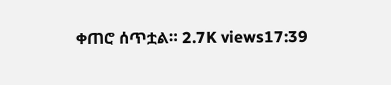ቀጠሮ ሰጥቷል። 2.7K views17:39